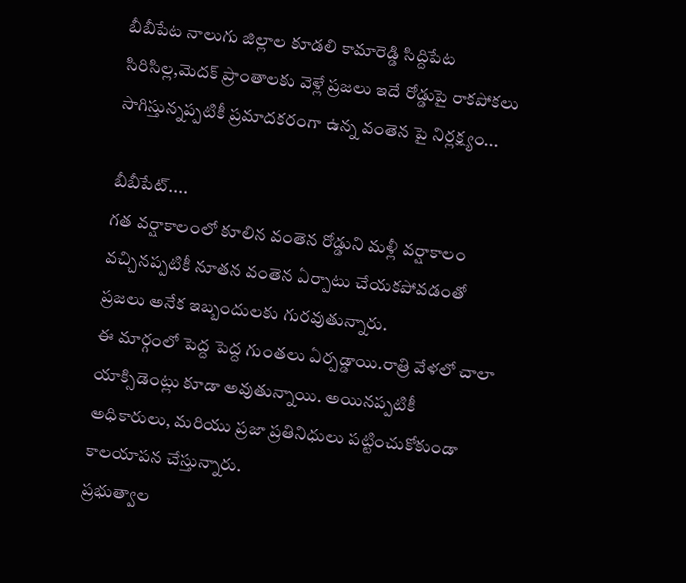బీబీపేట నాలుగు జిల్లాల కూడలి కామారెడ్డి సిద్దిపేట సిరిసిల్ల,మెదక్ ప్రాంతాలకు వెళ్లే ప్రజలు ఇదే రోడ్డుపై రాకపోకలు సాగిస్తున్నప్పటికీ ప్రమాదకరంగా ఉన్న వంతెన పై నిర్లక్ష్యం...

బీబీపేట్....
గత వర్షాకాలంలో కూలిన వంతెన రోడ్డుని మళ్లీ వర్షాకాలం వచ్చినప్పటికీ నూతన వంతెన ఏర్పాటు చేయకపోవడంతో ప్రజలు అనేక ఇబ్బందులకు గురవుతున్నారు.
ఈ మార్గంలో పెద్ద పెద్ద గుంతలు ఏర్పడ్డాయి.రాత్రి వేళలో చాలా యాక్సిడెంట్లు కూడా అవుతున్నాయి. అయినప్పటికీ అధికారులు, మరియు ప్రజా ప్రతినిధులు పట్టించుకోకుండా కాలయాపన చేస్తున్నారు.
ప్రభుత్వాల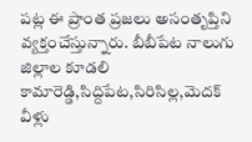పట్ల ఈ ప్రాంత ప్రజలు అసంతృప్తిని వ్యక్తంచేస్తున్నారు. బీబీపేట నాలుగు జిల్లాల కూడలి కామారెడ్డి,సిద్దిపేట,సిరిసిల్ల,మెదక్ వీళ్లు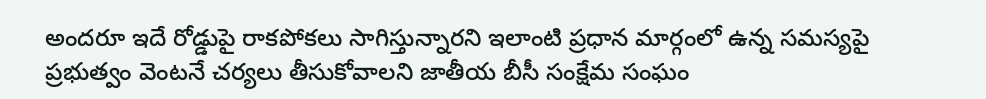అందరూ ఇదే రోడ్డుపై రాకపోకలు సాగిస్తున్నారని ఇలాంటి ప్రధాన మార్గంలో ఉన్న సమస్యపై ప్రభుత్వం వెంటనే చర్యలు తీసుకోవాలని జాతీయ బీసీ సంక్షేమ సంఘం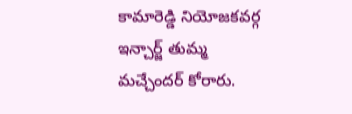కామారెడ్డి నియోజకవర్గ ఇన్చార్జ్ తుమ్మ మచ్చేందర్ కోరారు.